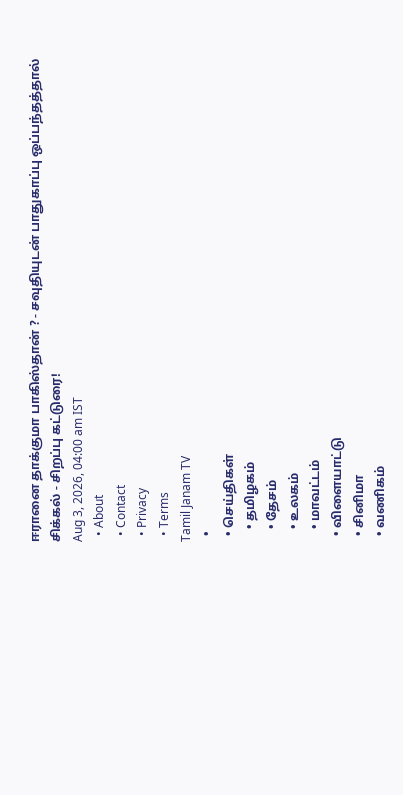ஈரானை தாக்குமா பாகிஸ்தான் ? - சவுதியுடன் பாதுகாப்பு ஒப்பந்தத்தால் சிக்கல் - சிறப்பு கட்டுரை!
Aug 3, 2026, 04:00 am IST
  • About
  • Contact
  • Privacy
  • Terms
Tamil Janam TV
  •
  • செய்திகள்
    • தமிழகம்
    • தேசம்
    • உலகம்
    • மாவட்டம்
  • விளையாட்டு
  • சினிமா
  • வணிகம்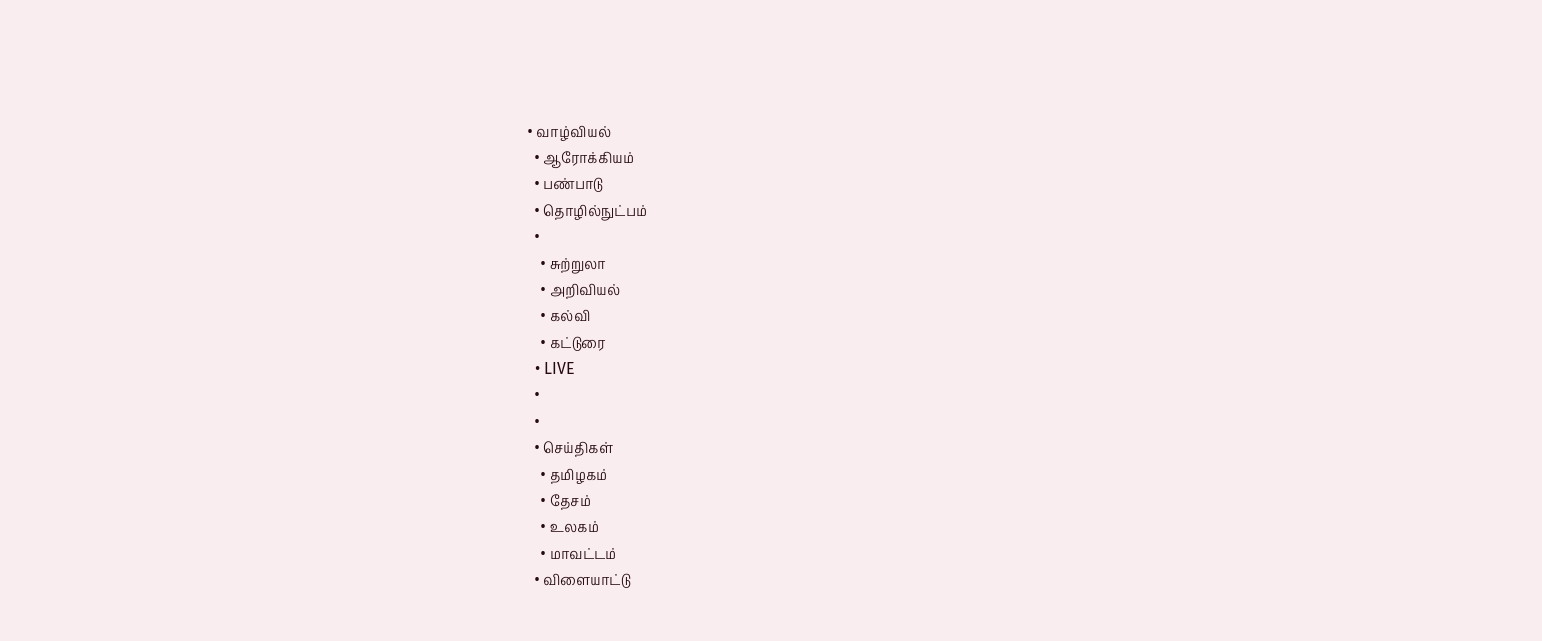• வாழ்வியல்
  • ஆரோக்கியம்
  • பண்பாடு
  • தொழில்நுட்பம்
  •
    • சுற்றுலா
    • அறிவியல்
    • கல்வி
    • கட்டுரை
  • LIVE
  •
  •
  • செய்திகள்
    • தமிழகம்
    • தேசம்
    • உலகம்
    • மாவட்டம்
  • விளையாட்டு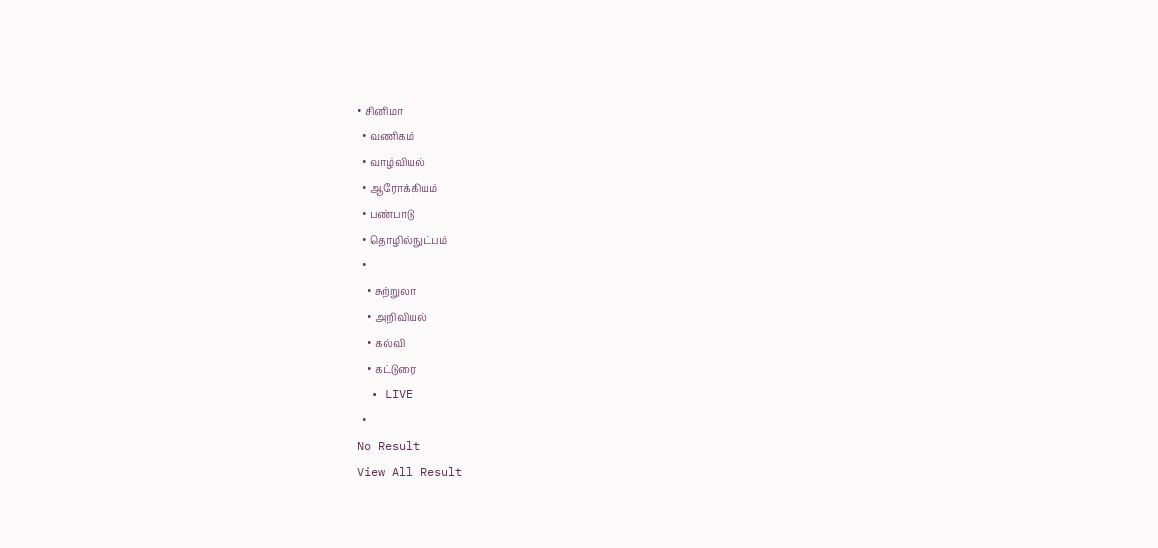• சினிமா
  • வணிகம்
  • வாழ்வியல்
  • ஆரோக்கியம்
  • பண்பாடு
  • தொழில்நுட்பம்
  •
    • சுற்றுலா
    • அறிவியல்
    • கல்வி
    • கட்டுரை
  • LIVE
  •
No Result
View All Result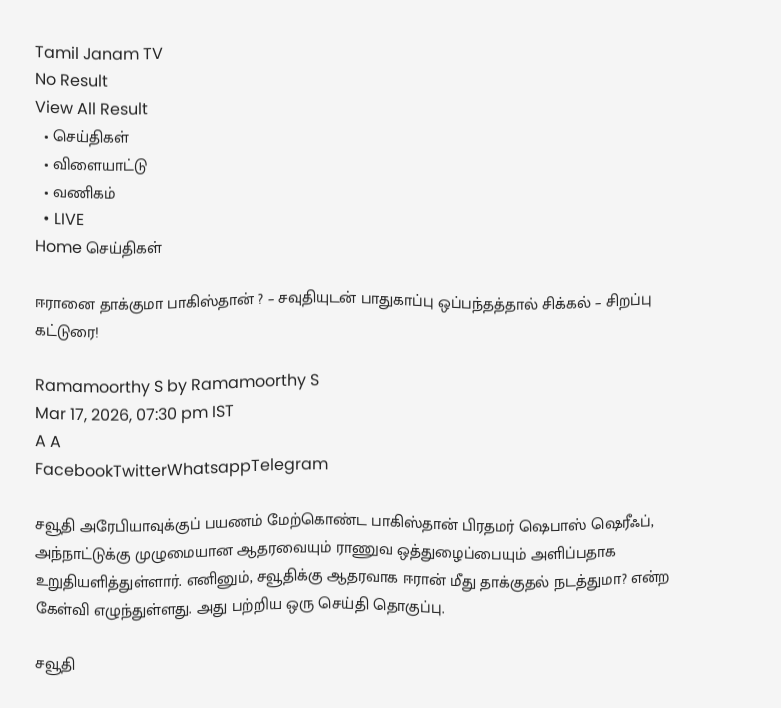Tamil Janam TV
No Result
View All Result
  • செய்திகள்
  • விளையாட்டு
  • வணிகம்
  • LIVE
Home செய்திகள்

ஈரானை தாக்குமா பாகிஸ்தான் ? – சவுதியுடன் பாதுகாப்பு ஒப்பந்தத்தால் சிக்கல் – சிறப்பு கட்டுரை!

Ramamoorthy S by Ramamoorthy S
Mar 17, 2026, 07:30 pm IST
A A
FacebookTwitterWhatsappTelegram

சவூதி அரேபியாவுக்குப் பயணம் மேற்கொண்ட பாகிஸ்தான் பிரதமர் ஷெபாஸ் ஷெரீஃப், அந்நாட்டுக்கு முழுமையான ஆதரவையும் ராணுவ ஒத்துழைப்பையும் அளிப்பதாக உறுதியளித்துள்ளார். எனினும், சவூதிக்கு ஆதரவாக ஈரான் மீது தாக்குதல் நடத்துமா? என்ற கேள்வி எழுந்துள்ளது. அது பற்றிய ஒரு செய்தி தொகுப்பு.

சவூதி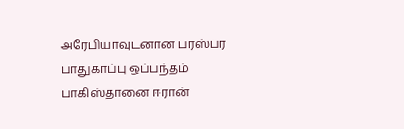அரேபியாவுடனான பரஸ்பர பாதுகாப்பு ஒப்பந்தம் பாகிஸ்தானை ஈரான்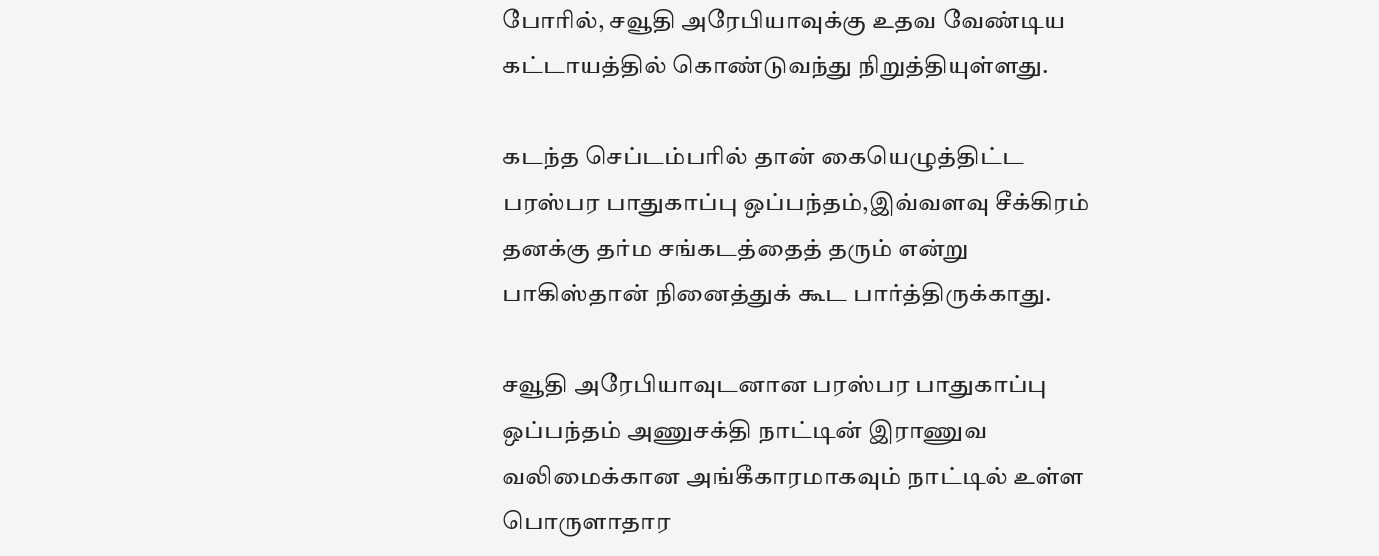போரில், சவூதி அரேபியாவுக்கு உதவ வேண்டிய கட்டாயத்தில் கொண்டுவந்து நிறுத்தியுள்ளது.

கடந்த செப்டம்பரில் தான் கையெழுத்திட்ட பரஸ்பர பாதுகாப்பு ஒப்பந்தம்,இவ்வளவு சீக்கிரம் தனக்கு தர்ம சங்கடத்தைத் தரும் என்று பாகிஸ்தான் நினைத்துக் கூட பார்த்திருக்காது.

சவூதி அரேபியாவுடனான பரஸ்பர பாதுகாப்பு ஒப்பந்தம் அணுசக்தி நாட்டின் இராணுவ வலிமைக்கான அங்கீகாரமாகவும் நாட்டில் உள்ள பொருளாதார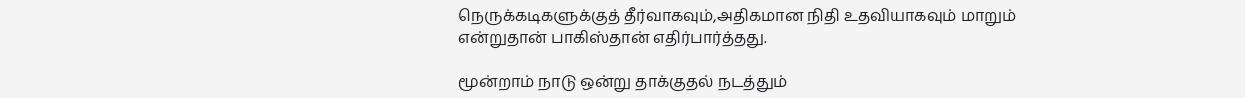நெருக்கடிகளுக்குத் தீர்வாகவும்,அதிகமான நிதி உதவியாகவும் மாறும் என்றுதான் பாகிஸ்தான் எதிர்பார்த்தது.

மூன்றாம் நாடு ஒன்று தாக்குதல் நடத்தும்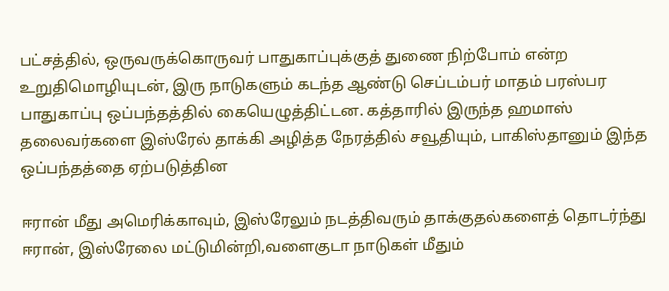பட்சத்தில், ஒருவருக்கொருவர் பாதுகாப்புக்குத் துணை நிற்போம் என்ற உறுதிமொழியுடன், இரு நாடுகளும் கடந்த ஆண்டு செப்டம்பர் மாதம் பரஸ்பர பாதுகாப்பு ஒப்பந்தத்தில் கையெழுத்திட்டன. கத்தாரில் இருந்த ஹமாஸ் தலைவர்களை இஸ்ரேல் தாக்கி அழித்த நேரத்தில் சவூதியும், பாகிஸ்தானும் இந்த ஒப்பந்தத்தை ஏற்படுத்தின

ஈரான் மீது அமெரிக்காவும், இஸ்ரேலும் நடத்திவரும் தாக்குதல்களைத் தொடர்ந்து ஈரான், இஸ்ரேலை மட்டுமின்றி,வளைகுடா நாடுகள் மீதும்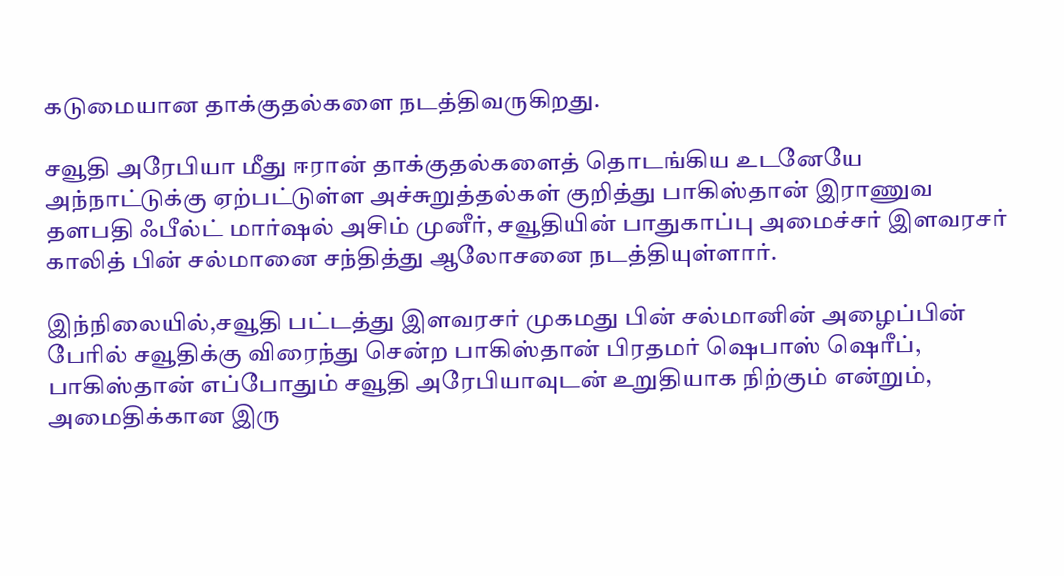கடுமையான தாக்குதல்களை நடத்திவருகிறது.

சவூதி அரேபியா மீது ஈரான் தாக்குதல்களைத் தொடங்கிய உடனேயே அந்நாட்டுக்கு ஏற்பட்டுள்ள அச்சுறுத்தல்கள் குறித்து பாகிஸ்தான் இராணுவ தளபதி ஃபீல்ட் மார்ஷல் அசிம் முனீர், சவூதியின் பாதுகாப்பு அமைச்சர் இளவரசர் காலித் பின் சல்மானை சந்தித்து ஆலோசனை நடத்தியுள்ளார்.

இந்நிலையில்,சவூதி பட்டத்து இளவரசர் முகமது பின் சல்மானின் அழைப்பின் பேரில் சவூதிக்கு விரைந்து சென்ற பாகிஸ்தான் பிரதமர் ஷெபாஸ் ஷெரீப், பாகிஸ்தான் எப்போதும் சவூதி அரேபியாவுடன் உறுதியாக நிற்கும் என்றும், அமைதிக்கான இரு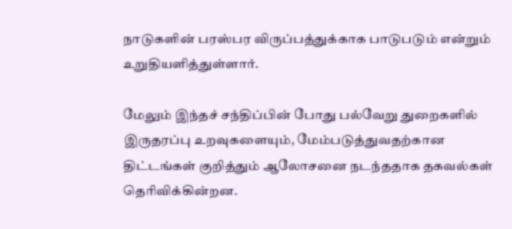நாடுகளின் பரஸ்பர விருப்பத்துக்காக பாடுபடும் என்றும் உறுதியளித்துள்ளார்.

மேலும் இந்தச் சந்திப்பின் போது பல்வேறு துறைகளில் இருதரப்பு உறவுகளையும், மேம்படுத்துவதற்கான திட்டங்கள் குறித்தும் ஆலோசனை நடந்ததாக தகவல்கள் தெரிவிக்கின்றன.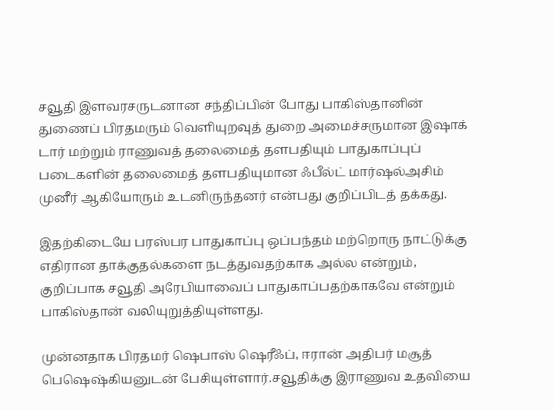சவூதி இளவரசருடனான சந்திப்பின் போது பாகிஸ்தானின் துணைப் பிரதமரும் வெளியுறவுத் துறை அமைச்சருமான இஷாக் டார் மற்றும் ராணுவத் தலைமைத் தளபதியும் பாதுகாப்புப் படைகளின் தலைமைத் தளபதியுமான ஃபீல்ட் மார்ஷல்அசிம் முனீர் ஆகியோரும் உடனிருந்தனர் என்பது குறிப்பிடத் தக்கது.

இதற்கிடையே பரஸ்பர பாதுகாப்பு ஒப்பந்தம் மற்றொரு நாட்டுக்கு எதிரான தாக்குதல்களை நடத்துவதற்காக அல்ல என்றும், குறிப்பாக சவூதி அரேபியாவைப் பாதுகாப்பதற்காகவே என்றும் பாகிஸ்தான் வலியுறுத்தியுள்ளது.

முன்னதாக பிரதமர் ஷெபாஸ் ஷெரீஃப், ஈரான் அதிபர் மசூத் பெஷெஷ்கியனுடன் பேசியுள்ளார்.சவூதிக்கு இராணுவ உதவியை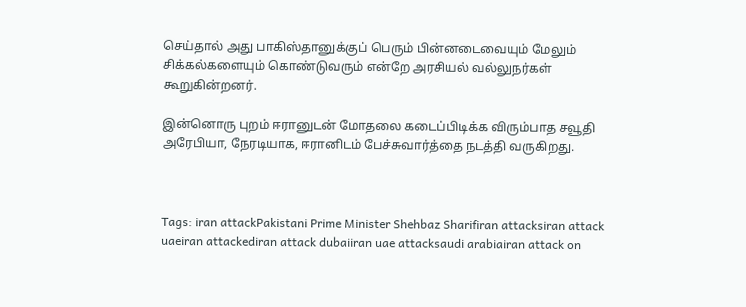செய்தால் அது பாகிஸ்தானுக்குப் பெரும் பின்னடைவையும் மேலும் சிக்கல்களையும் கொண்டுவரும் என்றே அரசியல் வல்லுநர்கள் கூறுகின்றனர்.

இன்னொரு புறம் ஈரானுடன் மோதலை கடைப்பிடிக்க விரும்பாத சவூதி அரேபியா, நேரடியாக, ஈரானிடம் பேச்சுவார்த்தை நடத்தி வருகிறது.



Tags: iran attackPakistani Prime Minister Shehbaz Sharifiran attacksiran attack uaeiran attackediran attack dubaiiran uae attacksaudi arabiairan attack on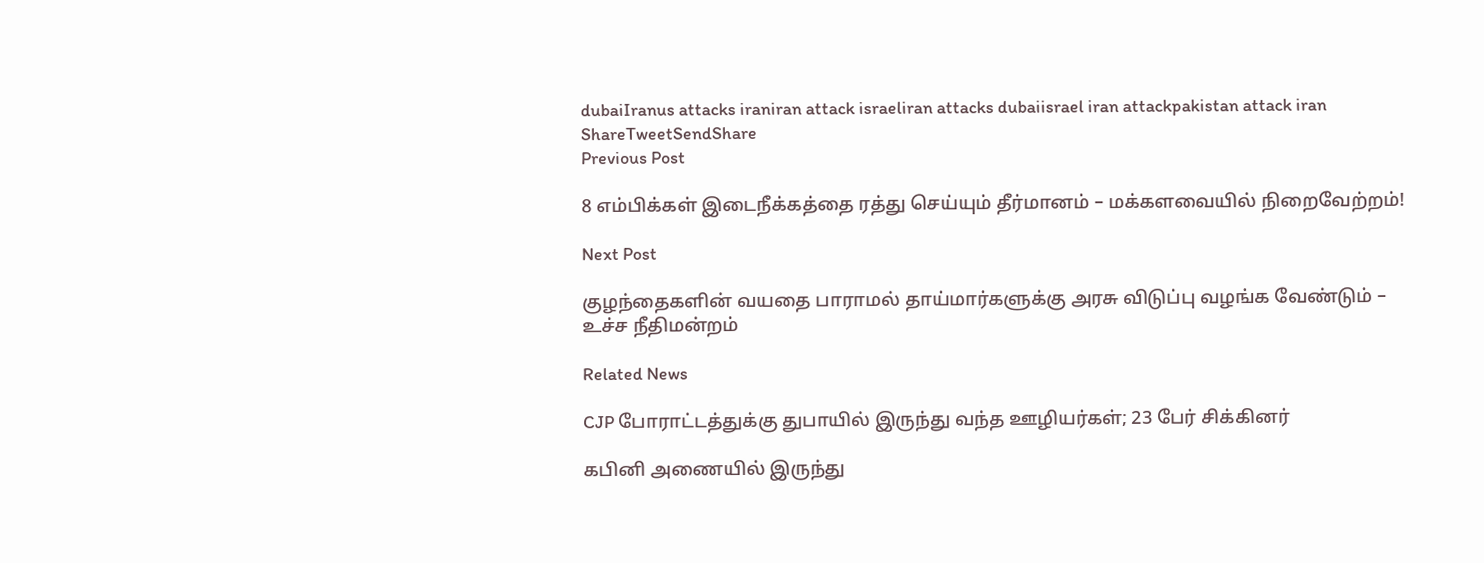dubaiIranus attacks iraniran attack israeliran attacks dubaiisrael iran attackpakistan attack iran
ShareTweetSendShare
Previous Post

8 எம்பிக்கள் இடைநீக்கத்தை ரத்து செய்யும் தீர்மானம் – மக்களவையில் நிறைவேற்றம்!

Next Post

குழந்தைகளின் வயதை பாராமல் தாய்மார்களுக்கு அரசு விடுப்பு வழங்க வேண்டும் – உச்ச நீதிமன்றம்

Related News

CJP போராட்டத்துக்கு துபாயில் இருந்து வந்த ஊழியர்கள்; 23 பேர் சிக்கினர்

கபினி அணையில் இருந்து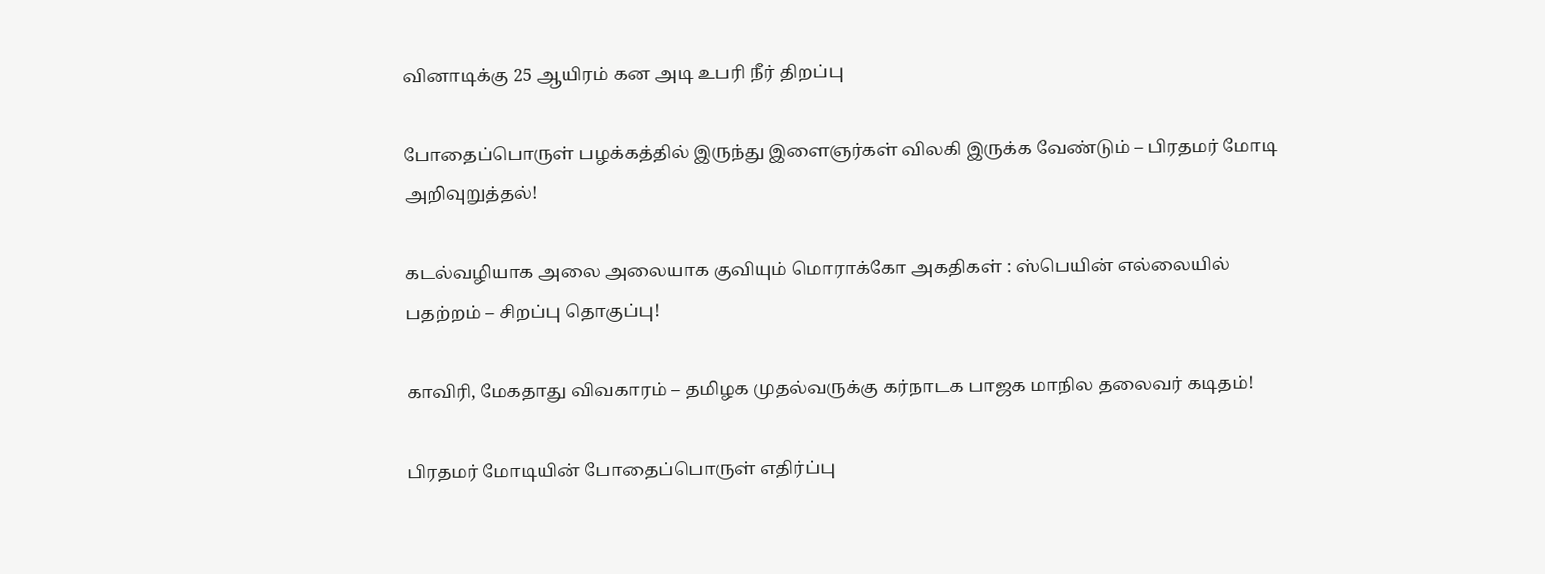வினாடிக்கு 25 ஆயிரம் கன அடி உபரி நீர் திறப்பு

போதைப்பொருள் பழக்கத்தில் இருந்து இளைஞர்கள் விலகி இருக்க வேண்டும் – பிரதமர் மோடி அறிவுறுத்தல்!

கடல்வழியாக அலை அலையாக குவியும் மொராக்கோ அகதிகள் : ஸ்பெயின் எல்லையில் பதற்றம் – சிறப்பு தொகுப்பு!

காவிரி, மேகதாது விவகாரம் – தமிழக முதல்வருக்கு கர்நாடக பாஜக மாநில தலைவர் கடிதம்!

பிரதமர் மோடியின் போதைப்பொருள் எதிர்ப்பு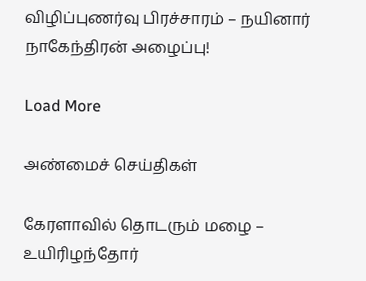விழிப்புணர்வு பிரச்சாரம் – நயினார் நாகேந்திரன் அழைப்பு!

Load More

அண்மைச் செய்திகள்

கேரளாவில் தொடரும் மழை – உயிரிழந்தோர்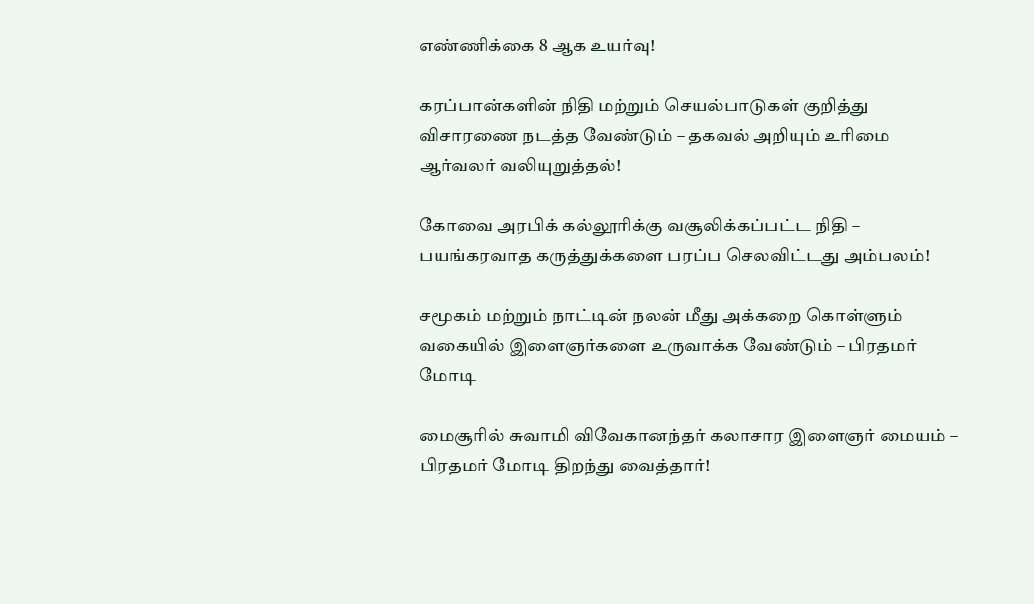எண்ணிக்கை 8 ஆக உயர்வு!

கரப்பான்களின் நிதி மற்றும் செயல்பாடுகள் குறித்து விசாரணை நடத்த வேண்டும் – தகவல் அறியும் உரிமை ஆர்வலர் வலியுறுத்தல்!

கோவை அரபிக் கல்லூரிக்கு வசூலிக்கப்பட்ட நிதி – பயங்கரவாத கருத்துக்களை பரப்ப செலவிட்டது அம்பலம்!

சமூகம் மற்றும் நாட்டின் நலன் மீது அக்கறை கொள்ளும் வகையில் இளைஞர்களை உருவாக்க வேண்டும் – பிரதமர் மோடி

மைசூரில் சுவாமி விவேகானந்தர் கலாசார இளைஞர் மையம் – பிரதமர் மோடி திறந்து வைத்தார்!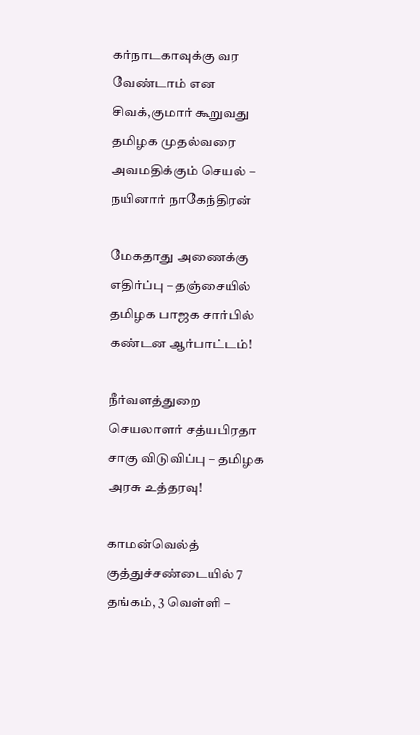கர்நாடகாவுக்கு வர வேண்டாம் என சிவக்,குமார் கூறுவது தமிழக முதல்வரை அவமதிக்கும் செயல் – நயினார் நாகேந்திரன்

மேகதாது அணைக்கு எதிர்ப்பு – தஞ்சையில் தமிழக பாஜக சார்பில் கண்டன ஆர்பாட்டம்!

நீர்வளத்துறை செயலாளர் சத்யபிரதா சாகு விடுவிப்பு – தமிழக அரசு உத்தரவு!

காமன்வெல்த் குத்துச்சண்டையில் 7 தங்கம், 3 வெள்ளி –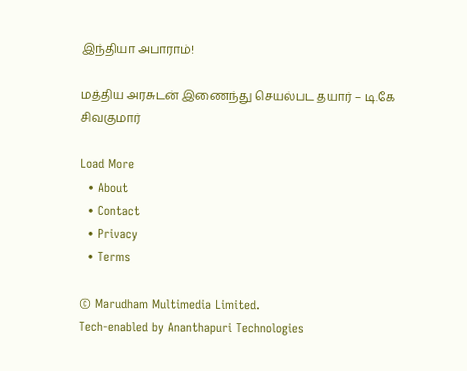இந்தியா அபாராம்!

மத்திய அரசுடன் இணைந்து செயல்பட தயார் – டி.கே சிவகுமார்

Load More
  • About
  • Contact
  • Privacy
  • Terms

© Marudham Multimedia Limited.
Tech-enabled by Ananthapuri Technologies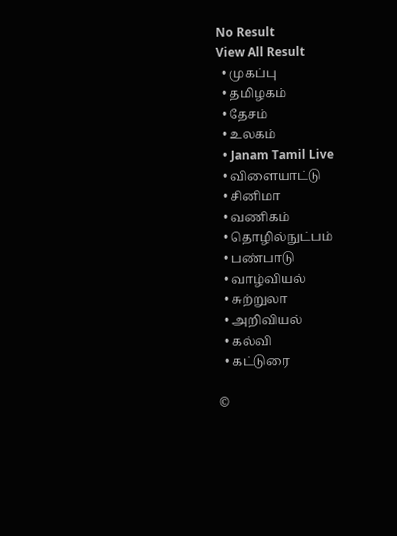No Result
View All Result
  • முகப்பு
  • தமிழகம்
  • தேசம்
  • உலகம்
  • Janam Tamil Live
  • விளையாட்டு
  • சினிமா
  • வணிகம்
  • தொழில்நுட்பம்
  • பண்பாடு
  • வாழ்வியல்
  • சுற்றுலா
  • அறிவியல்
  • கல்வி
  • கட்டுரை

©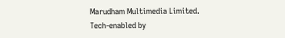Marudham Multimedia Limited.
Tech-enabled by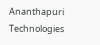Ananthapuri Technologies